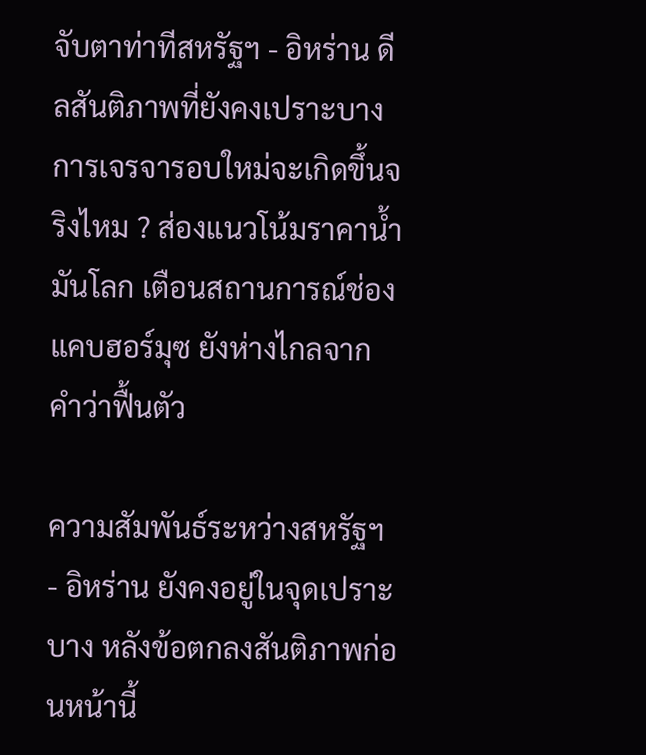จับตาท่าทีสหรัฐฯ - อิหร่าน ดีลสันติภาพที่ยังคงเปราะบาง การเจรจารอบใหม่จะเกิดขึ้นจริงไหม ? ส่องแนวโน้มราคาน้ำมันโลก เตือนสถานการณ์ช่องแคบฮอร์มุซ ยังห่างไกลจากคำว่าฟื้นตัว

ความสัมพันธ์ระหว่างสหรัฐฯ - อิหร่าน ยังคงอยู่ในจุดเปราะบาง หลังข้อตกลงสันติภาพก่อนหน้านี้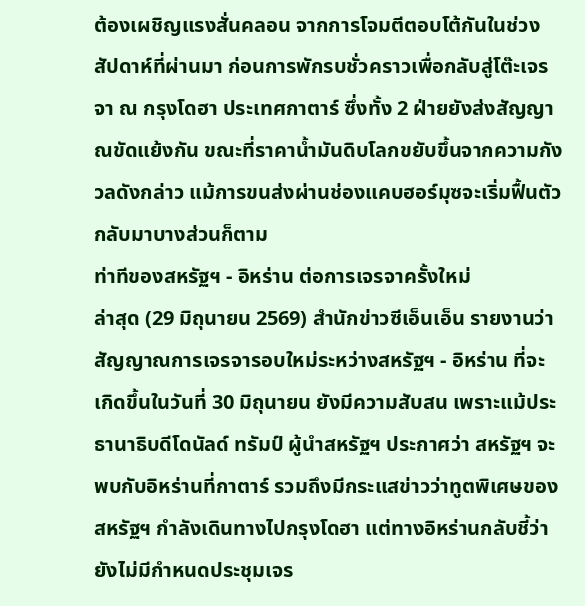ต้องเผชิญแรงสั่นคลอน จากการโจมตีตอบโต้กันในช่วงสัปดาห์ที่ผ่านมา ก่อนการพักรบชั่วคราวเพื่อกลับสู่โต๊ะเจรจา ณ กรุงโดฮา ประเทศกาตาร์ ซึ่งทั้ง 2 ฝ่ายยังส่งสัญญาณขัดแย้งกัน ขณะที่ราคาน้ำมันดิบโลกขยับขึ้นจากความกังวลดังกล่าว แม้การขนส่งผ่านช่องแคบฮอร์มุซจะเริ่มฟื้นตัวกลับมาบางส่วนก็ตาม
ท่าทีของสหรัฐฯ - อิหร่าน ต่อการเจรจาครั้งใหม่
ล่าสุด (29 มิถุนายน 2569) สำนักข่าวซีเอ็นเอ็น รายงานว่า สัญญาณการเจรจารอบใหม่ระหว่างสหรัฐฯ - อิหร่าน ที่จะเกิดขึ้นในวันที่ 30 มิถุนายน ยังมีความสับสน เพราะแม้ประธานาธิบดีโดนัลด์ ทรัมป์ ผู้นำสหรัฐฯ ประกาศว่า สหรัฐฯ จะพบกับอิหร่านที่กาตาร์ รวมถึงมีกระแสข่าวว่าทูตพิเศษของสหรัฐฯ กำลังเดินทางไปกรุงโดฮา แต่ทางอิหร่านกลับชี้ว่า ยังไม่มีกำหนดประชุมเจร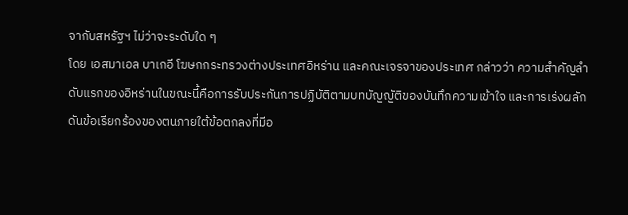จากับสหรัฐฯ ไม่ว่าจะระดับใด ๆ
โดย เอสมาเอล บาเกอี โฆษกกระทรวงต่างประเทศอิหร่าน และคณะเจรจาของประเทศ กล่าวว่า ความสำคัญลำดับแรกของอิหร่านในขณะนี้คือการรับประกันการปฏิบัติตามบทบัญญัติของบันทึกความเข้าใจ และการเร่งผลักดันข้อเรียกร้องของตนภายใต้ข้อตกลงที่มีอ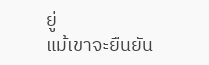ยู่
แม้เขาจะยืนยัน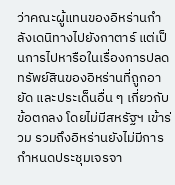ว่าคณะผู้แทนของอิหร่านกำลังเดนิทางไปยังกาตาร์ แต่เป็นการไปหารือในเรื่องการปลดทรัพย์สินของอิหร่านที่ถูกอายัด และประเด็นอื่น ๆ เกี่ยวกับข้อตกลง โดยไม่มีสหรัฐฯ เข้าร่วม รวมถึงอิหร่านยังไม่มีการกำหนดประชุมเจรจา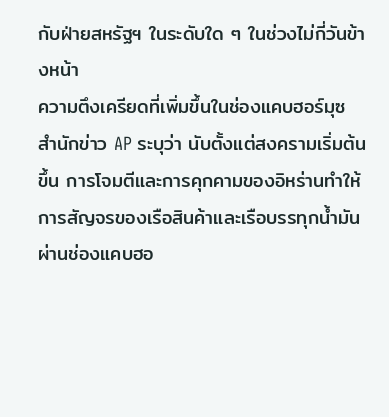กับฝ่ายสหรัฐฯ ในระดับใด ๆ ในช่วงไม่กี่วันข้างหน้า
ความตึงเครียดที่เพิ่มขึ้นในช่องแคบฮอร์มุซ
สำนักข่าว AP ระบุว่า นับตั้งแต่สงครามเริ่มต้นขึ้น การโจมตีและการคุกคามของอิหร่านทำให้การสัญจรของเรือสินค้าและเรือบรรทุกน้ำมันผ่านช่องแคบฮอ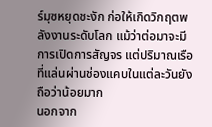ร์มุซหยุดชะงัก ก่อให้เกิดวิกฤตพลังงานระดับโลก แม้ว่าต่อมาจะมีการเปิดการสัญจร แต่ปริมาณเรือที่แล่นผ่านช่องแคบในแต่ละวันยังถือว่าน้อยมาก
นอกจาก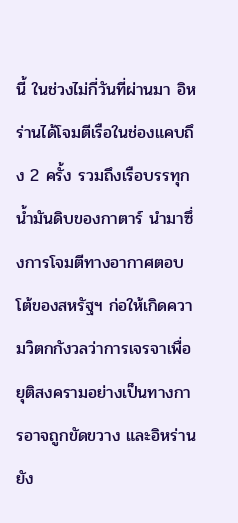นี้ ในช่วงไม่กี่วันที่ผ่านมา อิหร่านได้โจมตีเรือในช่องแคบถึง 2 ครั้ง รวมถึงเรือบรรทุกน้ำมันดิบของกาตาร์ นำมาซึ่งการโจมตีทางอากาศตอบโต้ของสหรัฐฯ ก่อให้เกิดความวิตกกังวลว่าการเจรจาเพื่อยุติสงครามอย่างเป็นทางการอาจถูกขัดขวาง และอิหร่านยัง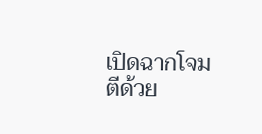เปิดฉากโจมตีด้วย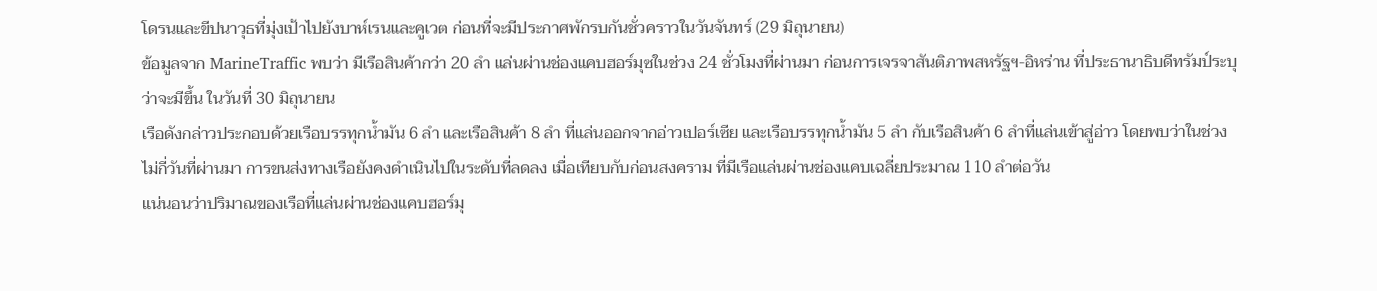โดรนและขีปนาวุธที่มุ่งเป้าไปยังบาห์เรนและคูเวต ก่อนที่จะมีประกาศพักรบกันชั่วคราวในวันจันทร์ (29 มิถุนายน)
ข้อมูลจาก MarineTraffic พบว่า มีเรือสินค้ากว่า 20 ลำ แล่นผ่านช่องแคบฮอร์มุซในช่วง 24 ชั่วโมงที่ผ่านมา ก่อนการเจรจาสันติภาพสหรัฐฯ-อิหร่าน ที่ประธานาธิบดีทรัมป์ระบุว่าจะมีขึ้น ในวันที่ 30 มิถุนายน
เรือดังกล่าวประกอบด้วยเรือบรรทุกน้ำมัน 6 ลำ และเรือสินค้า 8 ลำ ที่แล่นออกจากอ่าวเปอร์เซีย และเรือบรรทุกน้ำมัน 5 ลำ กับเรือสินค้า 6 ลำที่แล่นเข้าสู่อ่าว โดยพบว่าในช่วงไม่กี่วันที่ผ่านมา การขนส่งทางเรือยังคงดำเนินไปในระดับที่ลดลง เมื่อเทียบกับก่อนสงคราม ที่มีเรือแล่นผ่านช่องแคบเฉลี่ยประมาณ 110 ลำต่อวัน
แน่นอนว่าปริมาณของเรือที่แล่นผ่านช่องแคบฮอร์มุ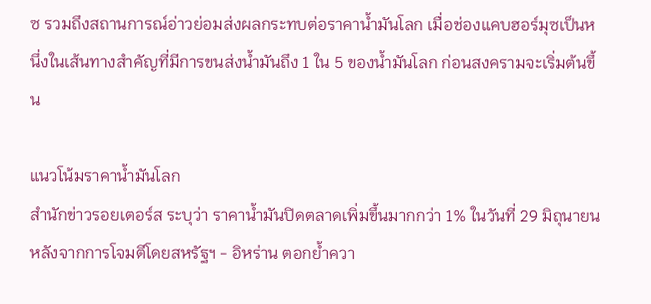ซ รวมถึงสถานการณ์อ่าวย่อมส่งผลกระทบต่อราคาน้ำมันโลก เมื่อช่องแคบฮอร์มุซเป็นหนึ่งในเส้นทางสำคัญที่มีการขนส่งน้ำมันถึง 1 ใน 5 ของน้ำมันโลก ก่อนสงครามจะเริ่มต้นขึ้น

แนวโน้มราคาน้ำมันโลก
สำนักข่าวรอยเตอร์ส ระบุว่า ราคาน้ำมันปิดตลาดเพิ่มขึ้นมากกว่า 1% ในวันที่ 29 มิถุนายน หลังจากการโจมตีโดยสหรัฐฯ - อิหร่าน ตอกย้ำควา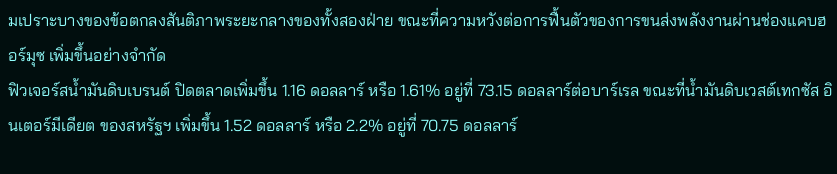มเปราะบางของข้อตกลงสันติภาพระยะกลางของทั้งสองฝ่าย ขณะที่ความหวังต่อการฟื้นตัวของการขนส่งพลังงานผ่านช่องแคบฮอร์มุซ เพิ่มขึ้นอย่างจำกัด
ฟิวเจอร์สน้ำมันดิบเบรนต์ ปิดตลาดเพิ่มขึ้น 1.16 ดอลลาร์ หรือ 1.61% อยู่ที่ 73.15 ดอลลาร์ต่อบาร์เรล ขณะที่น้ำมันดิบเวสต์เทกซัส อินเตอร์มีเดียต ของสหรัฐฯ เพิ่มขึ้น 1.52 ดอลลาร์ หรือ 2.2% อยู่ที่ 70.75 ดอลลาร์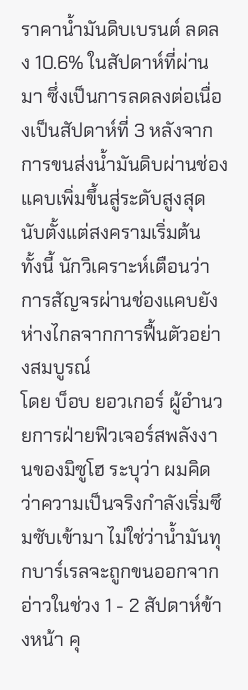ราคาน้ำมันดิบเบรนต์ ลดลง 10.6% ในสัปดาห์ที่ผ่านมา ซึ่งเป็นการลดลงต่อเนื่องเป็นสัปดาห์ที่ 3 หลังจากการขนส่งน้ำมันดิบผ่านช่องแคบเพิ่มขึ้นสู่ระดับสูงสุด นับตั้งแต่สงครามเริ่มต้น
ทั้งนี้ นักวิเคราะห์เตือนว่าการสัญจรผ่านช่องแคบยังห่างไกลจากการฟื้นตัวอย่างสมบูรณ์
โดย บ็อบ ยอวเกอร์ ผู้อำนวยการฝ่ายฟิวเจอร์สพลังงานของมิซูโฮ ระบุว่า ผมคิดว่าความเป็นจริงกำลังเริ่มซึมซับเข้ามา ไม่ใช่ว่าน้ำมันทุกบาร์เรลจะถูกขนออกจากอ่าวในช่วง 1 - 2 สัปดาห์ข้างหน้า คุ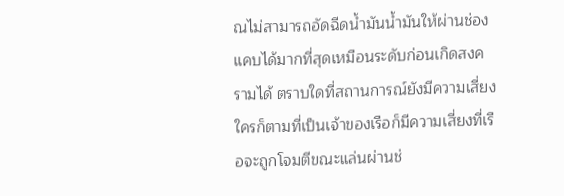ณไม่สามารถอัดฉีดน้ำมันน้ำมันให้ผ่านช่องแคบได้มากที่สุดเหมือนระดับก่อนเกิดสงครามได้ ตราบใดที่สถานการณ์ยังมีความเสี่ยง ใครก็ตามที่เป็นเจ้าของเรือก็มีความเสี่ยงที่เรือจะถูกโจมตีขณะแล่นผ่านช่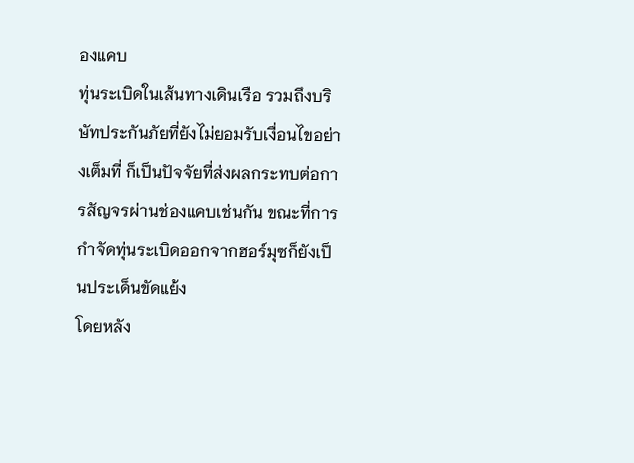องแคบ
ทุ่นระเบิดในเส้นทางเดินเรือ รวมถึงบริษัทประกันภัยที่ยังไม่ยอมรับเงื่อนไขอย่างเต็มที่ ก็เป็นปัจจัยที่ส่งผลกระทบต่อการสัญจรผ่านช่องแคบเช่นกัน ขณะที่การกำจัดทุ่นระเบิดออกจากฮอร์มุซก็ยังเป็นประเด็นขัดแย้ง
โดยหลัง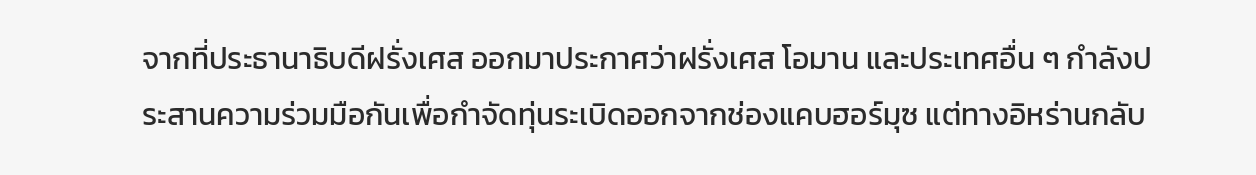จากที่ประธานาธิบดีฝรั่งเศส ออกมาประกาศว่าฝรั่งเศส โอมาน และประเทศอื่น ๆ กำลังประสานความร่วมมือกันเพื่อกำจัดทุ่นระเบิดออกจากช่องแคบฮอร์มุซ แต่ทางอิหร่านกลับ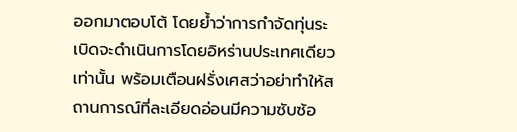ออกมาตอบโต้ โดยย้ำว่าการกำจัดทุ่นระเบิดจะดำเนินการโดยอิหร่านประเทศเดียวเท่านั้น พร้อมเตือนฝรั่งเศสว่าอย่าทำให้สถานการณ์ที่ละเอียดอ่อนมีความซับซ้อ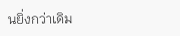นยิ่งกว่าเดิม